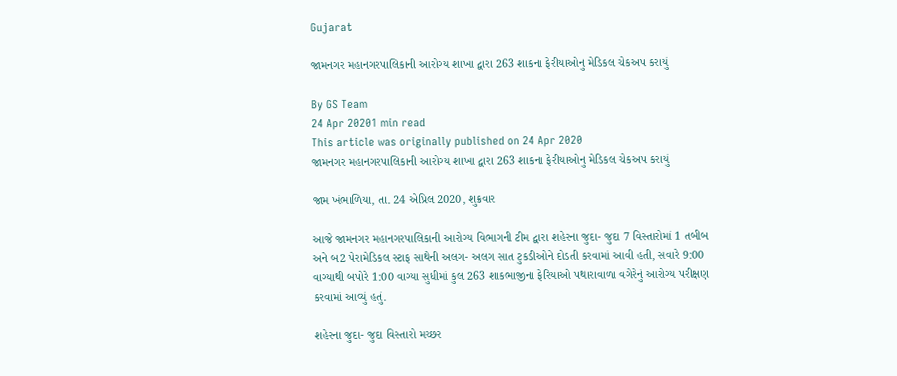Gujarat

જામનગર મહાનગરપાલિકાની આરોગ્ય શાખા દ્વારા 263 શાકના ફેરીયાઓનુ મેડિકલ ચેકઅપ કરાયું

By GS Team
24 Apr 20201 min read
This article was originally published on 24 Apr 2020
જામનગર મહાનગરપાલિકાની આરોગ્ય શાખા દ્વારા 263 શાકના ફેરીયાઓનુ મેડિકલ ચેકઅપ કરાયું

જામ ખંભાળિયા, તા. 24 એપ્રિલ 2020, શુક્રવાર

આજે જામનગર મહાનગરપાલિકાની આરોગ્ય વિભાગની ટીમ દ્વારા શહેરના જુદા- જુદા 7 વિસ્તારોમાં 1 તબીબ અને બ2 પેરામેડિકલ સ્ટાફ સાથેની અલગ- અલગ સાત ટુકડીઓને દોડતી કરવામાં આવી હતી, સવારે 9:00 વાગ્યાથી બપોરે 1:00 વાગ્યા સુધીમાં કુલ 263 શાકભાજીના ફેરિયાઓ પથારાવાળા વગેરેનું આરોગ્ય પરીક્ષણ કરવામાં આવ્યું હતું.

શહેરના જુદા- જુદા વિસ્તારો મચ્છર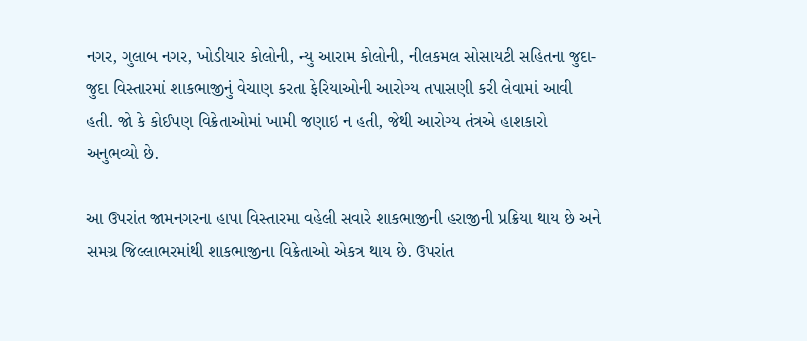નગર, ગુલાબ નગર, ખોડીયાર કોલોની, ન્યુ આરામ કોલોની, નીલકમલ સોસાયટી સહિતના જુદા-જુદા વિસ્તારમાં શાકભાજીનું વેચાણ કરતા ફેરિયાઓની આરોગ્ય તપાસણી કરી લેવામાં આવી હતી. જો કે કોઈપણ વિક્રેતાઓમાં ખામી જણાઇ ન હતી, જેથી આરોગ્ય તંત્રએ હાશકારો અનુભવ્યો છે.

આ ઉપરાંત જામનગરના હાપા વિસ્તારમા વહેલી સવારે શાકભાજીની હરાજીની પ્રક્રિયા થાય છે અને સમગ્ર જિલ્લાભરમાંથી શાકભાજીના વિક્રેતાઓ એકત્ર થાય છે. ઉપરાંત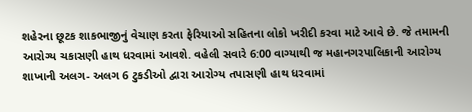શહેરના છૂટક શાકભાજીનું વેચાણ કરતા ફેરિયાઓ સહિતના લોકો ખરીદી કરવા માટે આવે છે. જે તમામની આરોગ્ય ચકાસણી હાથ ધરવામાં આવશે. વહેલી સવારે 6:00 વાગ્યાથી જ મહાનગરપાલિકાની આરોગ્ય શાખાની અલગ- અલગ 6 ટુકડીઓ દ્વારા આરોગ્ય તપાસણી હાથ ધરવામાં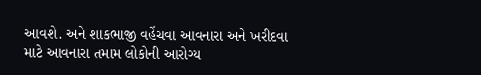આવશે. અને શાકભાજી વહેંચવા આવનારા અને ખરીદવા માટે આવનારા તમામ લોકોની આરોગ્ય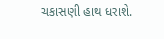ચકાસણી હાથ ધરાશે.